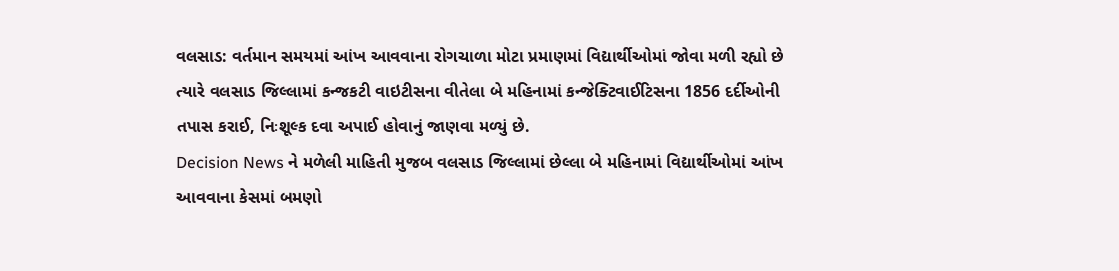વલસાડ: વર્તમાન સમયમાં આંખ આવવાના રોગચાળા મોટા પ્રમાણમાં વિદ્યાર્થીઓમાં જોવા મળી રહ્યો છે ત્યારે વલસાડ જિલ્લામાં કન્જકટી વાઇટીસના વીતેલા બે મહિનામાં કન્જેક્ટિવાઈટિસના 1856 દર્દીઓની તપાસ કરાઈ, નિઃશૂલ્ક દવા અપાઈ હોવાનું જાણવા મળ્યું છે.
Decision News ને મળેલી માહિતી મુજબ વલસાડ જિલ્લામાં છેલ્લા બે મહિનામાં વિદ્યાર્થીઓમાં આંખ આવવાના કેસમાં બમણો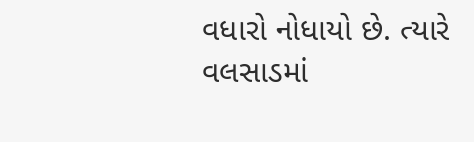વધારો નોધાયો છે. ત્યારે વલસાડમાં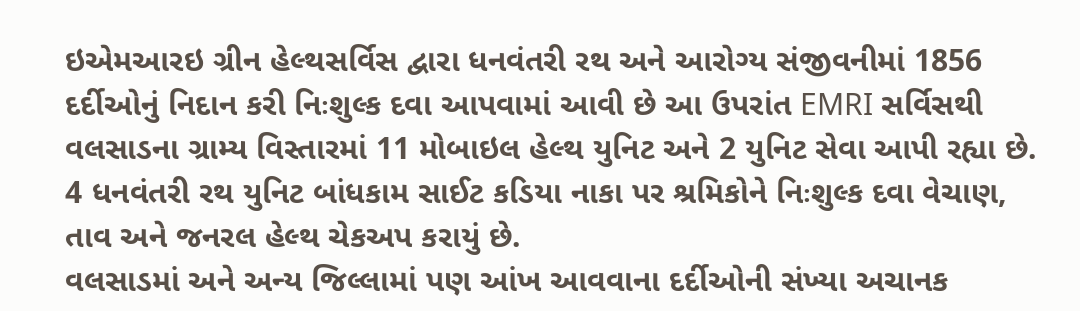ઇએમઆરઇ ગ્રીન હેલ્થસર્વિસ દ્વારા ધનવંતરી રથ અને આરોગ્ય સંજીવનીમાં 1856 દર્દીઓનું નિદાન કરી નિઃશુલ્ક દવા આપવામાં આવી છે આ ઉપરાંત EMRI સર્વિસથી વલસાડના ગ્રામ્ય વિસ્તારમાં 11 મોબાઇલ હેલ્થ યુનિટ અને 2 યુનિટ સેવા આપી રહ્યા છે. 4 ધનવંતરી રથ યુનિટ બાંધકામ સાઈટ કડિયા નાકા પર શ્રમિકોને નિઃશુલ્ક દવા વેચાણ, તાવ અને જનરલ હેલ્થ ચેકઅપ કરાયું છે.
વલસાડમાં અને અન્ય જિલ્લામાં પણ આંખ આવવાના દર્દીઓની સંખ્યા અચાનક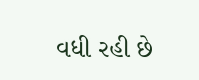વધી રહી છે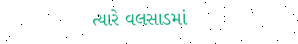ત્યારે વલસાડમાં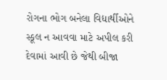રોગના ભોગ બનેલા વિદ્યાર્થીઓને સ્કૂલ ન આવવા માટે અપીલ કરી દેવામાં આવી છે જેથી બીજા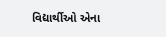વિદ્યાર્થીઓ એના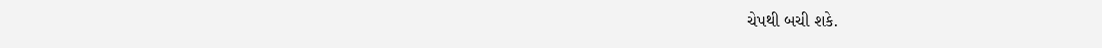ચેપથી બચી શકે.